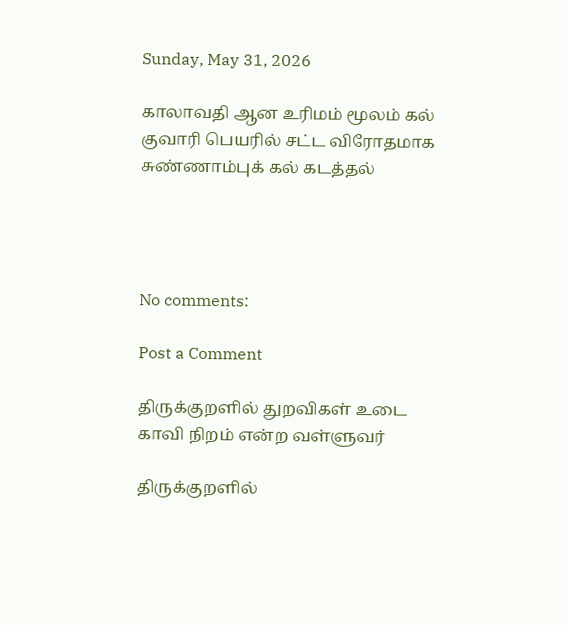Sunday, May 31, 2026

காலாவதி ஆன உரிமம் மூலம் கல் குவாரி பெயரில் சட்ட விரோதமாக சுண்ணாம்புக் கல் கடத்தல்




No comments:

Post a Comment

திருக்குறளில் துறவிகள் உடை காவி நிறம் என்ற வள்ளுவர்

திருக்குறளில்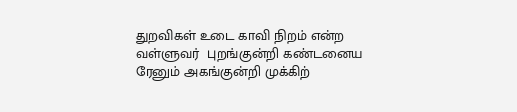துறவிகள் உடை காவி நிறம் என்ற வள்ளுவர்  புறங்குன்றி கண்டனைய ரேனும் அகங்குன்றி முக்கிற்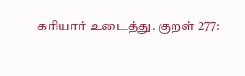கரியார் உடைத்து. குறள் 277: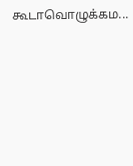கூடாவொழுக்கம...